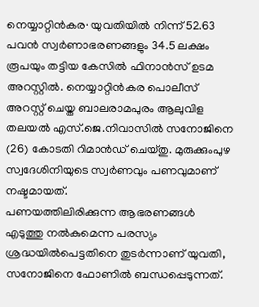നെയ്യാറ്റിൻകര∙ യുവതിയിൽ നിന്ന് 52.63 പവൻ സ്വർണാഭരണങ്ങളും 34.5 ലക്ഷം രൂപയും തട്ടിയ കേസിൽ ഫിനാൻസ് ഉടമ അറസ്റ്റിൽ. നെയ്യാറ്റിൻകര പൊലീസ് അറസ്റ്റ് ചെയ്ത ബാലരാമപുരം ആലുവിള തലയൽ എസ്.ജെ.നിവാസിൽ സനോജിനെ (26) കോടതി റിമാൻഡ് ചെയ്തു. മുരുക്കുംപുഴ സ്വദേശിനിയുടെ സ്വർണവും പണവുമാണ് നഷ്ടമായത്.
പണയത്തിലിരിക്കുന്ന ആഭരണങ്ങൾ എടുത്തു നൽകുമെന്ന പരസ്യം ശ്രദ്ധയിൽപെട്ടതിനെ തുടർന്നാണ് യുവതി, സനോജിനെ ഫോണിൽ ബന്ധപ്പെടുന്നത്.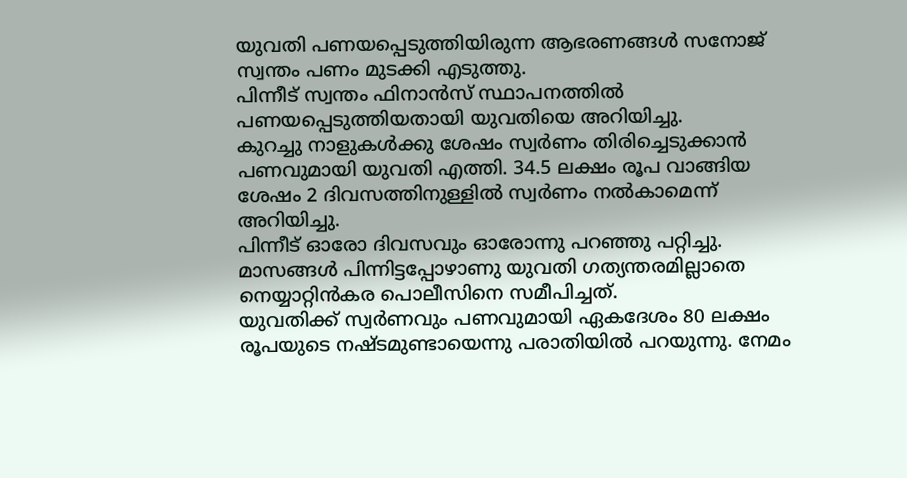യുവതി പണയപ്പെടുത്തിയിരുന്ന ആഭരണങ്ങൾ സനോജ് സ്വന്തം പണം മുടക്കി എടുത്തു.
പിന്നീട് സ്വന്തം ഫിനാൻസ് സ്ഥാപനത്തിൽ പണയപ്പെടുത്തിയതായി യുവതിയെ അറിയിച്ചു.
കുറച്ചു നാളുകൾക്കു ശേഷം സ്വർണം തിരിച്ചെടുക്കാൻ പണവുമായി യുവതി എത്തി. 34.5 ലക്ഷം രൂപ വാങ്ങിയ ശേഷം 2 ദിവസത്തിനുള്ളിൽ സ്വർണം നൽകാമെന്ന് അറിയിച്ചു.
പിന്നീട് ഓരോ ദിവസവും ഓരോന്നു പറഞ്ഞു പറ്റിച്ചു. മാസങ്ങൾ പിന്നിട്ടപ്പോഴാണു യുവതി ഗത്യന്തരമില്ലാതെ നെയ്യാറ്റിൻകര പൊലീസിനെ സമീപിച്ചത്.
യുവതിക്ക് സ്വർണവും പണവുമായി ഏകദേശം 80 ലക്ഷം രൂപയുടെ നഷ്ടമുണ്ടായെന്നു പരാതിയിൽ പറയുന്നു. നേമം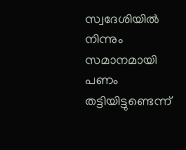സ്വദേശിയിൽ നിന്നും സമാനമായി പണം തട്ടിയിട്ടുണ്ടെന്ന്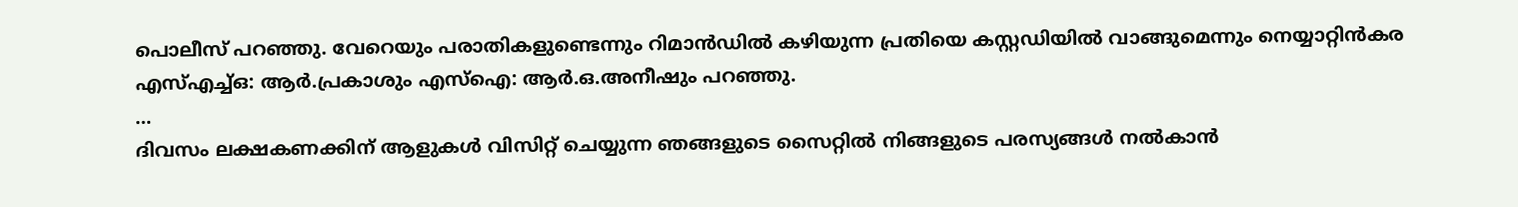പൊലീസ് പറഞ്ഞു. വേറെയും പരാതികളുണ്ടെന്നും റിമാൻഡിൽ കഴിയുന്ന പ്രതിയെ കസ്റ്റഡിയിൽ വാങ്ങുമെന്നും നെയ്യാറ്റിൻകര എസ്എച്ച്ഒ: ആർ.പ്രകാശും എസ്ഐ: ആർ.ഒ.അനീഷും പറഞ്ഞു.
…
ദിവസം ലക്ഷകണക്കിന് ആളുകൾ വിസിറ്റ് ചെയ്യുന്ന ഞങ്ങളുടെ സൈറ്റിൽ നിങ്ങളുടെ പരസ്യങ്ങൾ നൽകാൻ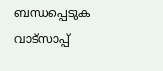ബന്ധപ്പെടുക വാട്സാപ്പ്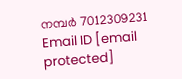നമ്പർ 7012309231 Email ID [email protected]